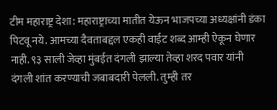टीम महाराष्ट्र देशा: महाराष्ट्राच्या मातीत येऊन भाजपच्या अध्यक्षांनी डंका पिटवू नये. आमच्या दैवताबद्दल एकही वाईट शब्द आम्ही ऐकून घेणार नाही. ९३ साली जेव्हा मुंबईत दंगली झाल्या तेव्हा शरद पवार यांनी दंगली शांत करण्याची जबाबदारी पेलली. तुम्ही तर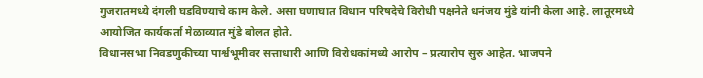गुजरातमध्ये दंगली घडविण्याचे काम केले. असा घणाघात विधान परिषदेचे विरोधी पक्षनेते धनंजय मुंडे यांनी केला आहे. लातूरमध्ये आयोजित कार्यकर्ता मेळाव्यात मुंडे बोलत होते.
विधानसभा निवडणुकीच्या पार्श्वभूमीवर सत्ताधारी आणि विरोधकांमध्ये आरोप – प्रत्यारोप सुरु आहेत. भाजपने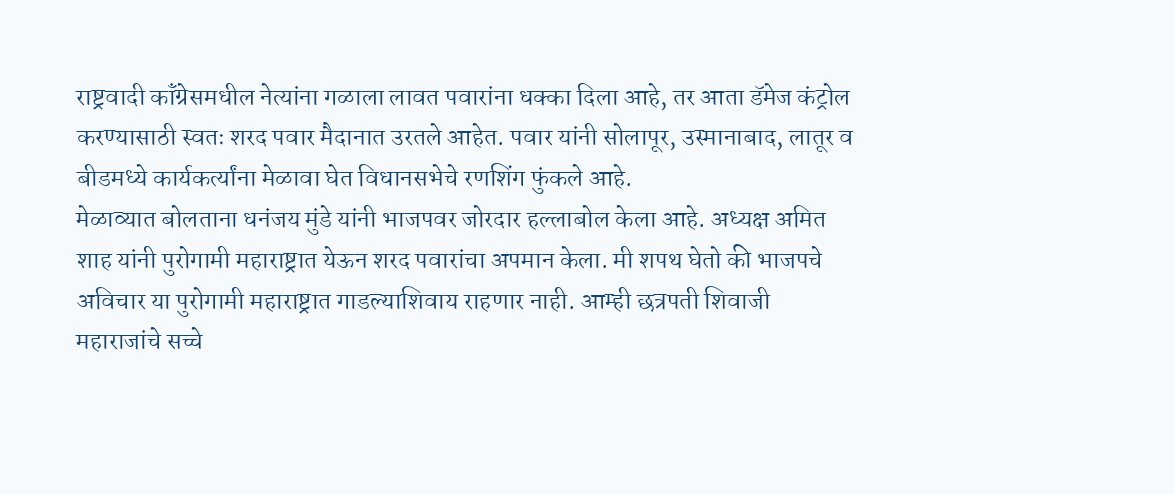राष्ट्रवादी कॉंग्रेसमधील नेत्यांना गळाला लावत पवारांना धक्का दिला आहे, तर आता डॅमेज कंट्रोल करण्यासाठी स्वतः शरद पवार मैदानात उरतले आहेत. पवार यांनी सोलापूर, उस्मानाबाद, लातूर व बीडमध्ये कार्यकर्त्यांना मेळावा घेत विधानसभेचे रणशिंग फुंकले आहे.
मेळाव्यात बोलताना धनंजय मुंडे यांनी भाजपवर जोरदार हल्लाबोल केला आहे. अध्यक्ष अमित शाह यांनी पुरोगामी महाराष्ट्रात येऊन शरद पवारांचा अपमान केला. मी शपथ घेतो की भाजपचे अविचार या पुरोगामी महाराष्ट्रात गाडल्याशिवाय राहणार नाही. आम्ही छत्रपती शिवाजी महाराजांचे सच्चे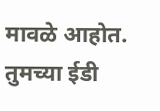मावळे आहोत. तुमच्या ईडी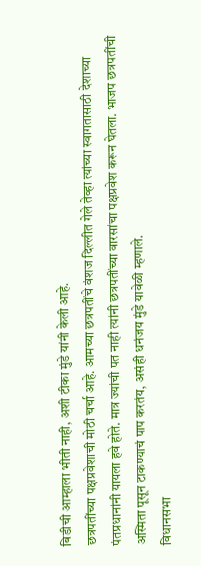बिडीची आम्हाला भीती नाही, अशी टीका मुंडे यांनी केली आहे.
छत्रपतींच्या पक्षप्रवेशाची मोठी चर्चा आहे. आमच्या छत्रपतींचे वंशज दिल्लीत गेले तेव्हा त्यांच्या स्वागतासाठी देशाच्या पंतप्रधानांनी यायला हवे होते. मात्र ज्यांची पत नाही त्यांनी छत्रपतींच्या वारसांचा पक्षप्रवेश करून घेतला. भाजप छत्रपतींची अस्मिता पूसून टाकण्याचं पाप करतंय, असंही धनंजय मुंडे यावेळी म्हणाले.
विधानसभा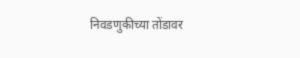निवडणुकीच्या तोंडावर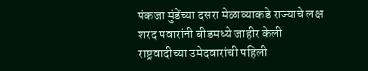पंकजा मुंडेंच्या दसरा मेळाव्याकडे राज्याचे लक्ष
शरद पवारांनी बीडमध्ये जाहीर केली राष्ट्रवादीच्या उमेदवारांची पहिली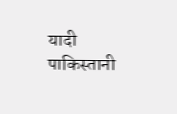यादी
पाकिस्तानी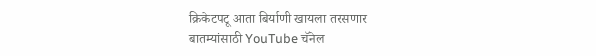क्रिकेटपटू आता बिर्याणी खायला तरसणार
बातम्यांसाठी YouTube चॅनेल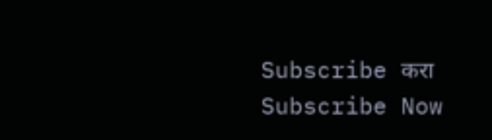Subscribe करा
Subscribe Now